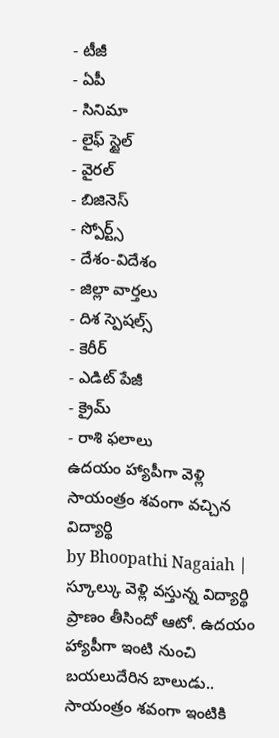- టీజీ
- ఏపీ
- సినిమా
- లైఫ్ స్టైల్
- వైరల్
- బిజినెస్
- స్పోర్ట్స్
- దేశం-విదేశం
- జిల్లా వార్తలు
- దిశ స్పెషల్స్
- కెరీర్
- ఎడిట్ పేజీ
- క్రైమ్
- రాశి ఫలాలు
ఉదయం హ్యాపీగా వెళ్లి సాయంత్రం శవంగా వచ్చిన విద్యార్థి
by Bhoopathi Nagaiah |
స్కూల్కు వెళ్లి వస్తున్న విద్యార్థి ప్రాణం తీసిందో ఆటో. ఉదయం హ్యాపీగా ఇంటి నుంచి బయలుదేరిన బాలుడు.. సాయంత్రం శవంగా ఇంటికి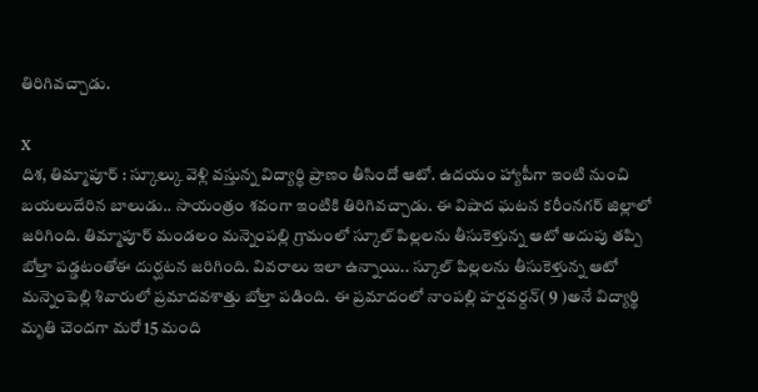తిరిగివచ్చాడు.

X
దిశ, తిమ్మాపూర్ : స్కూల్కు వెళ్లి వస్తున్న విద్యార్థి ప్రాణం తీసిందో ఆటో. ఉదయం హ్యాపీగా ఇంటి నుంచి బయలుదేరిన బాలుడు.. సాయంత్రం శవంగా ఇంటికి తిరిగివచ్చాడు. ఈ విషాద ఘటన కరీంనగర్ జిల్లాలో జరిగింది. తిమ్మాపూర్ మండలం మన్నెంపల్లి గ్రామంలో స్కూల్ పిల్లలను తీసుకెళ్తున్న ఆటో అదుపు తప్పి బోల్తా పడ్డటంతోఈ దుర్ఘటన జరిగింది. వివరాలు ఇలా ఉన్నాయి.. స్కూల్ పిల్లలను తీసుకెళ్తున్న ఆటో మన్నెంపెల్లి శివారులో ప్రమాదవశాత్తు బోల్తా పడింది. ఈ ప్రమాదంలో నాంపల్లి హర్షవర్దన్( 9 )అనే విద్యార్థి మృతి చెందగా మరో 15 మంది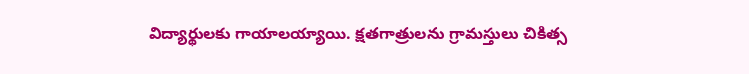విద్యార్థులకు గాయాలయ్యాయి. క్షతగాత్రులను గ్రామస్తులు చికిత్స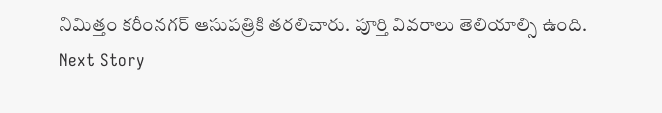నిమిత్తం కరీంనగర్ ఆసుపత్రికి తరలిచారు. పూర్తి వివరాలు తెలియాల్సి ఉంది.
Next Story